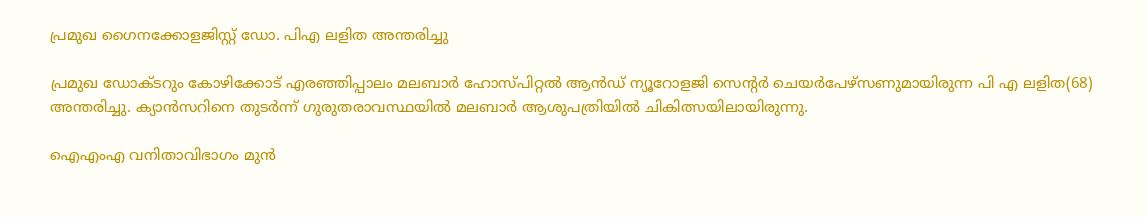പ്രമുഖ ഗൈനക്കോളജിസ്റ്റ് ഡോ. പിഎ ലളിത അന്തരിച്ചു

പ്രമുഖ ഡോക്ടറും കോഴിക്കോട് എരഞ്ഞിപ്പാലം മലബാര്‍ ഹോസ്പിറ്റല്‍ ആന്‍ഡ് ന്യൂറോളജി സെന്റര്‍ ചെയര്‍പേഴ്സണുമായിരുന്ന പി എ ലളിത(68) അന്തരിച്ചു. ക്യാന്‍സറിനെ തുടര്‍ന്ന് ഗുരുതരാവസ്ഥയില്‍ മലബാര്‍ ആശുപത്രിയില്‍ ചികിത്സയിലായിരുന്നു.

ഐഎംഎ വനിതാവിഭാഗം മുന്‍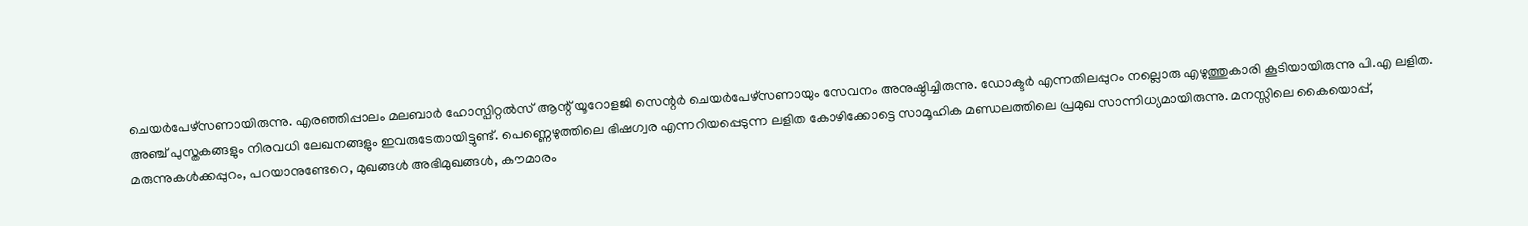ചെയര്‍പേഴ്‌സണായിരുന്നു. എരഞ്ഞിപ്പാലം മലബാര്‍ ഹോസ്പിറ്റല്‍സ് ആന്റ് യൂറോളജി സെന്റര്‍ ചെയര്‍പേഴ്‌സണായും സേവനം അനുഷ്ഠിച്ചിരുന്നു. ഡോക്ടര്‍ എന്നതിലപ്പുറം നല്ലൊരു എഴുത്തുകാരി കൂടിയായിരുന്നു പി.എ ലളിത. അഞ്ച് പുസ്തകങ്ങളും നിരവധി ലേഖനങ്ങളും ഇവരുടേതായിട്ടുണ്ട്. പെണ്ണെഴുത്തിലെ ഭിഷഗ്വര എന്നറിയപ്പെടുന്ന ലളിത കോഴിക്കോട്ടെ സാമൂഹിക മണ്ഡലത്തിലെ പ്രമുഖ സാന്നിധ്യമായിരുന്നു. മനസ്സിലെ കൈയൊപ്പ്, മരുന്നുകള്‍ക്കപ്പുറം, പറയാനുണ്ടേറെ, മുഖങ്ങള്‍ അഭിമുഖങ്ങള്‍, കൗമാരം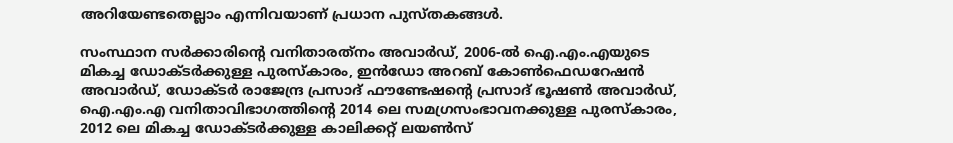അറിയേണ്ടതെല്ലാം എന്നിവയാണ് പ്രധാന പുസ്തകങ്ങള്‍.

സംസ്ഥാന സര്‍ക്കാരിന്റെ വനിതാരത്‌നം അവാര്‍ഡ്, 2006-ല്‍ ഐ.എം.എയുടെ മികച്ച ഡോക്ടര്‍ക്കുള്ള പുരസ്‌കാരം, ഇന്‍ഡോ അറബ് കോണ്‍ഫെഡറേഷന്‍ അവാര്‍ഡ്, ഡോക്ടര്‍ രാജേന്ദ്ര പ്രസാദ് ഫൗണ്ടേഷന്റെ പ്രസാദ് ഭൂഷണ്‍ അവാര്‍ഡ്, ഐ.എം.എ വനിതാവിഭാഗത്തിന്റെ 2014 ലെ സമഗ്രസംഭാവനക്കുള്ള പുരസ്‌കാരം, 2012 ലെ മികച്ച ഡോക്ടര്‍ക്കുള്ള കാലിക്കറ്റ് ലയണ്‍സ്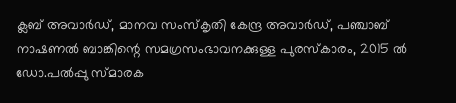ക്ലബ് അവാര്‍ഡ്, മാനവ സംസ്‌കൃതി കേന്ദ്ര അവാര്‍ഡ്, പഞ്ചാബ് നാഷണല്‍ ബാങ്കിന്റെ സമഗ്രസംഭാവനക്കുള്ള പുരസ്‌കാരം, 2015 ല്‍ ഡോ.പല്‍പ്പു സ്മാരക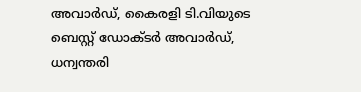അവാര്‍ഡ്, കൈരളി ടി.വിയുടെ ബെസ്റ്റ് ഡോക്ടര്‍ അവാര്‍ഡ്, ധന്വന്തരി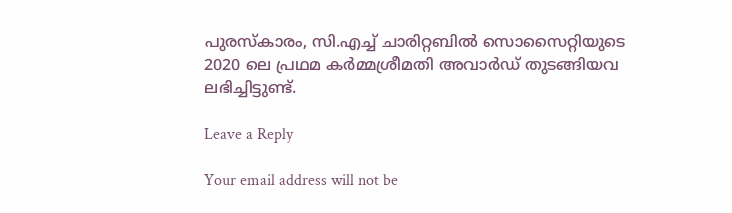പുരസ്‌കാരം, സി.എച്ച്‌ ചാരിറ്റബില്‍ സൊസൈറ്റിയുടെ 2020 ലെ പ്രഥമ കര്‍മ്മശ്രീമതി അവാര്‍ഡ് തുടങ്ങിയവ ലഭിച്ചിട്ടുണ്ട്.

Leave a Reply

Your email address will not be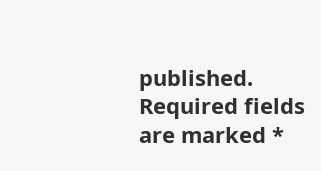published. Required fields are marked *